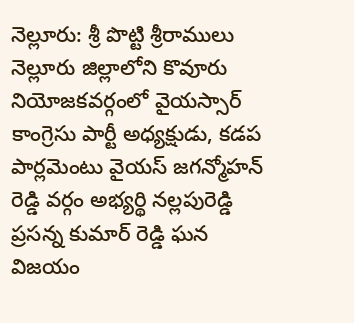నెల్లూరు: శ్రీ పొట్టి శ్రీరాములు నెల్లూరు జిల్లాలోని కొవూరు నియోజకవర్గంలో వైయస్సార్ కాంగ్రెసు పార్టీ అధ్యక్షుడు, కడప పార్లమెంటు వైయస్ జగన్మోహన్ రెడ్డి వర్గం అభ్యర్థి నల్లపురెడ్డి ప్రసన్న కుమార్ రెడ్డి ఘన విజయం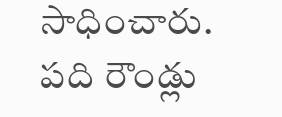సాధించారు. పది రౌండ్లు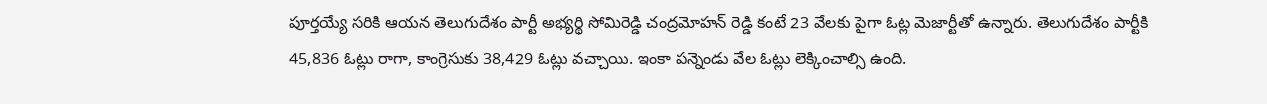పూర్తయ్యే సరికి ఆయన తెలుగుదేశం పార్టీ అభ్యర్థి సోమిరెడ్డి చంద్రమోహన్ రెడ్డి కంటే 23 వేలకు పైగా ఓట్ల మెజార్టీతో ఉన్నారు. తెలుగుదేశం పార్టీకి 45,836 ఓట్లు రాగా, కాంగ్రెసుకు 38,429 ఓట్లు వచ్చాయి. ఇంకా పన్నెండు వేల ఓట్లు లెక్కించాల్సి ఉంది.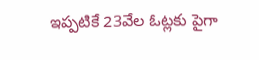ఇప్పటికే 23వేల ఓట్లకు పైగా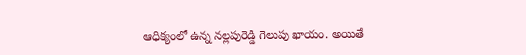ఆధిక్యంలో ఉన్న నల్లపురెడ్డి గెలుపు ఖాయం. అయితే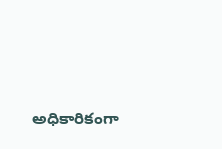అధికారికంగా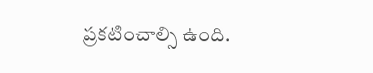ప్రకటించాల్సి ఉంది.